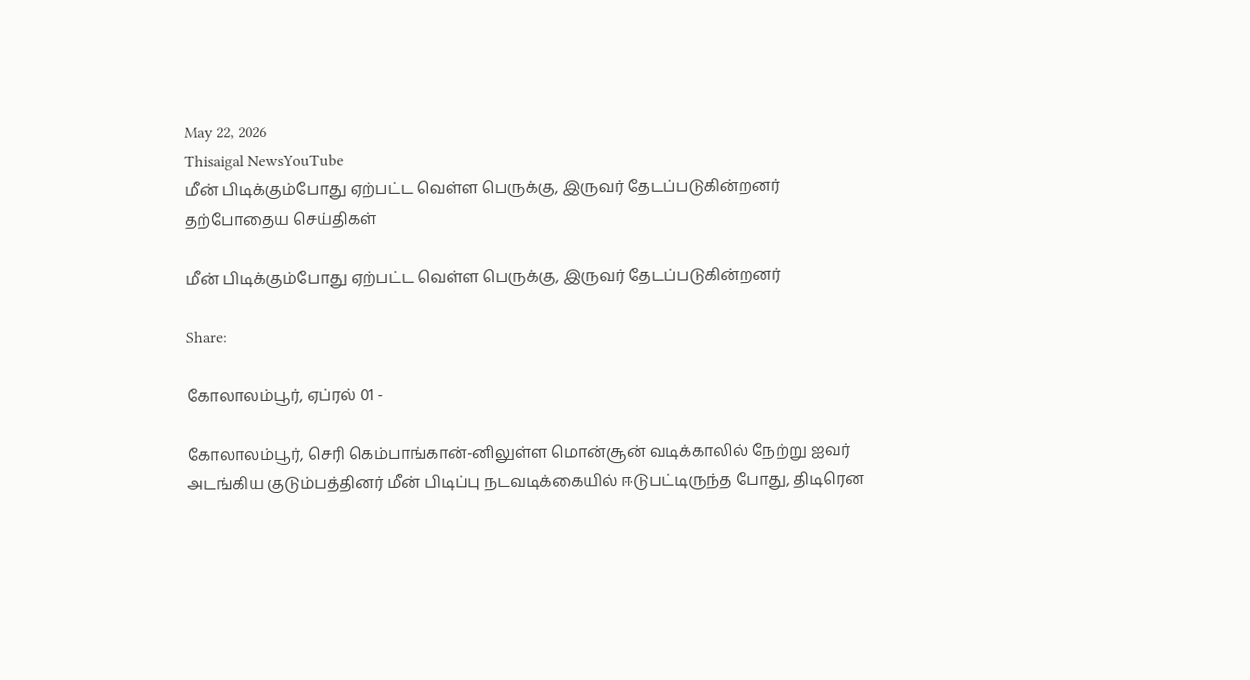May 22, 2026
Thisaigal NewsYouTube
மீன் பிடிக்கும்போது ஏற்பட்ட வெள்ள பெருக்கு, இருவர் தேடப்படுகின்றனர்
தற்போதைய செய்திகள்

மீன் பிடிக்கும்போது ஏற்பட்ட வெள்ள பெருக்கு, இருவர் தேடப்படுகின்றனர்

Share:

கோலாலம்பூர், ஏப்ரல் 01 -

கோலாலம்பூர், செரி கெம்பாங்கான்-னிலுள்ள மொன்சூன் வடிக்காலில் நேற்று ஐவர் அடங்கிய குடும்பத்தினர் மீன் பிடிப்பு நடவடிக்கையில் ஈடுபட்டிருந்த போது, திடிரென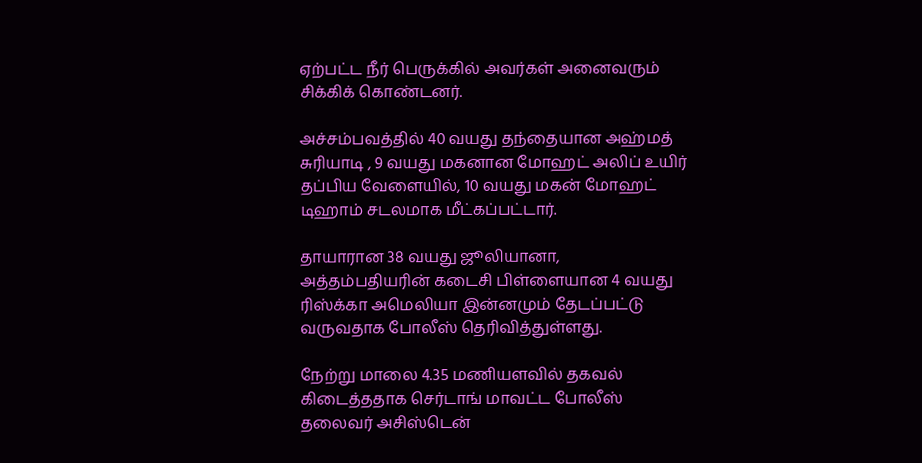ஏற்பட்ட நீர் பெருக்கில் அவர்கள் அனைவரும் சிக்கிக் கொண்டனர்.

அச்சம்பவத்தில் 40 வயது தந்தையான அஹ்மத் சுரியாடி , 9 வயது மகனான மோஹட் அலிப் உயிர் தப்பிய வேளையில், 10 வயது மகன் மோஹட் டிஹாம் சடலமாக மீட்கப்பட்டார்.

தாயாரான 38 வயது ஜூலியானா, அத்தம்பதியரின் கடைசி பிள்ளையான 4 வயது ரிஸ்க்கா அமெலியா இன்னமும் தேடப்பட்டு வருவதாக போலீஸ் தெரிவித்துள்ளது.

நேற்று மாலை 4.35 மணியளவில் தகவல் கிடைத்ததாக செர்டாங் மாவட்ட போலீஸ் தலைவர் அசிஸ்டென்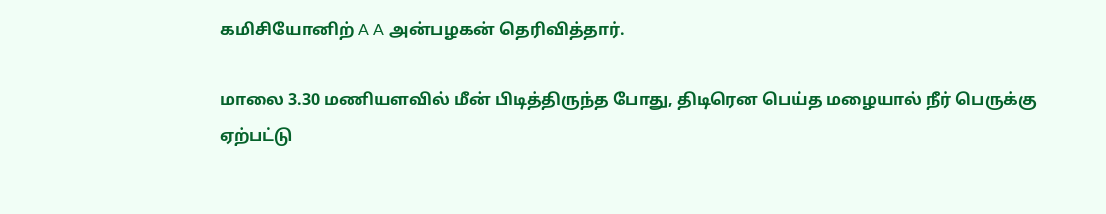கமிசியோனிற் A A அன்பழகன் தெரிவித்தார்.

மாலை 3.30 மணியளவில் மீன் பிடித்திருந்த போது, திடிரென பெய்த மழையால் நீர் பெருக்கு ஏற்பட்டு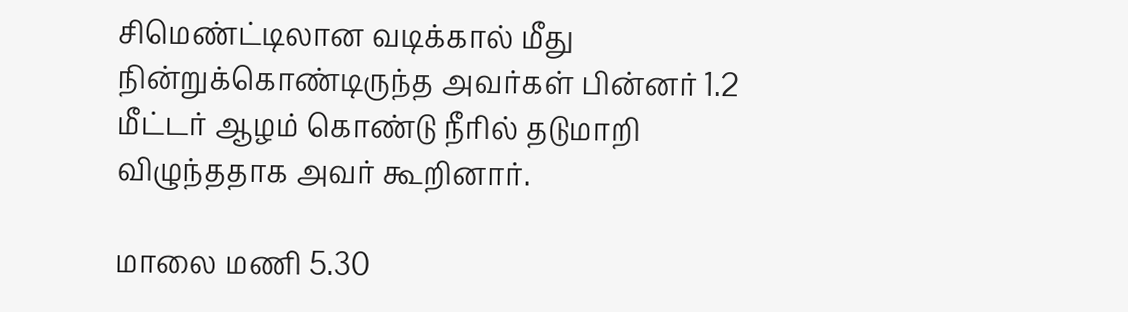சிமெண்ட்டிலான வடிக்கால் மீது நின்றுக்கொண்டிருந்த அவர்கள் பின்னர் 1.2 மீட்டர் ஆழம் கொண்டு நீரில் தடுமாறி விழுந்ததாக அவர் கூறினார்.

மாலை மணி 5.30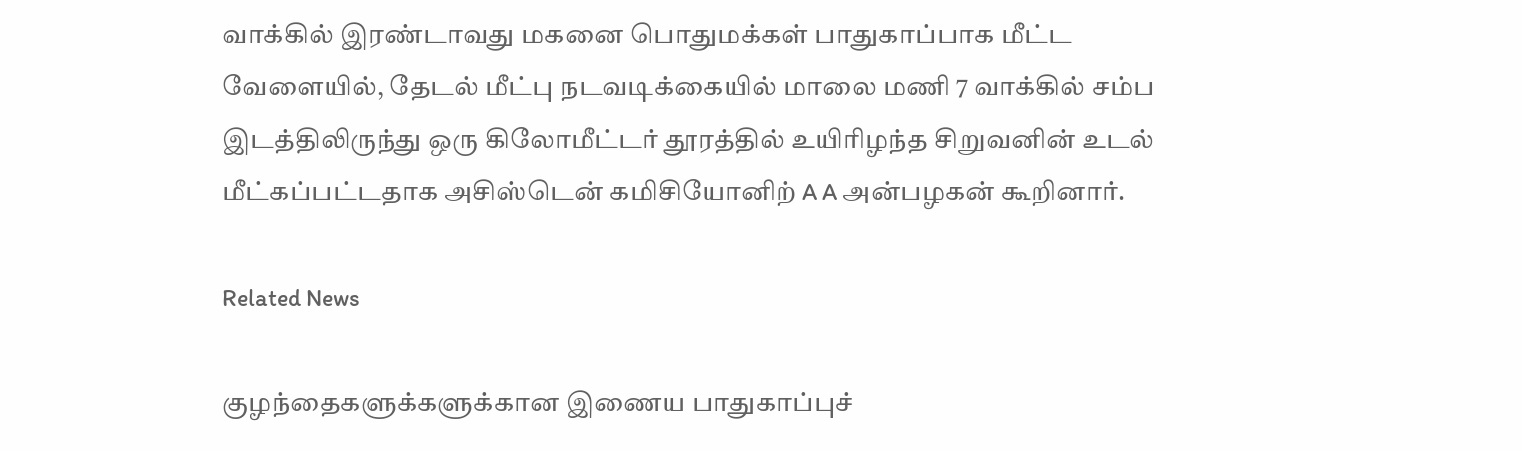வாக்கில் இரண்டாவது மகனை பொதுமக்கள் பாதுகாப்பாக மீட்ட வேளையில், தேடல் மீட்பு நடவடிக்கையில் மாலை மணி 7 வாக்கில் சம்ப இடத்திலிருந்து ஒரு கிலோமீட்டர் தூரத்தில் உயிரிழந்த சிறுவனின் உடல் மீட்கப்பட்டதாக அசிஸ்டென் கமிசியோனிற் A A அன்பழகன் கூறினார்.

Related News

குழந்தைகளுக்களுக்கான இணைய பாதுகாப்புச்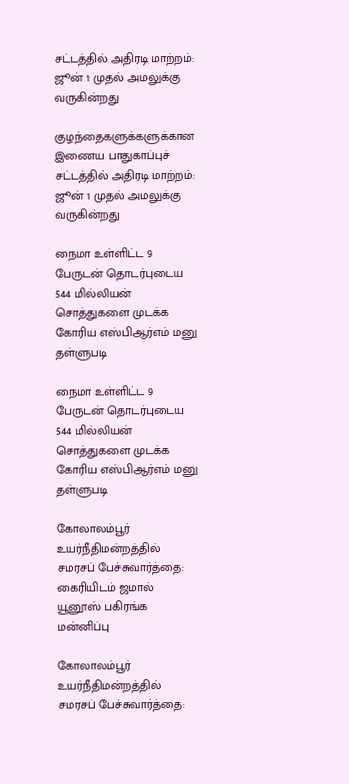சட்டத்தில் அதிரடி மாற்றம்: ஜூன் 1 முதல் அமலுக்கு வருகின்றது

குழந்தைகளுக்களுக்கான இணைய பாதுகாப்புச் சட்டத்தில் அதிரடி மாற்றம்: ஜூன் 1 முதல் அமலுக்கு வருகின்றது

நைமா உள்ளிட்ட 9 பேருடன் தொடர்புடைய 544 மில்லியன் சொத்துகளை முடக்க கோரிய எஸ்பிஆர்எம் மனு தள்ளுபடி

நைமா உள்ளிட்ட 9 பேருடன் தொடர்புடைய 544 மில்லியன் சொத்துகளை முடக்க கோரிய எஸ்பிஆர்எம் மனு தள்ளுபடி

கோலாலம்பூர் உயர்நீதிமன்றத்தில் சமரசப் பேச்சுவார்த்தை: கைரியிடம் ஜமால் யூனூஸ் பகிரங்க மன்னிப்பு

கோலாலம்பூர் உயர்நீதிமன்றத்தில் சமரசப் பேச்சுவார்த்தை: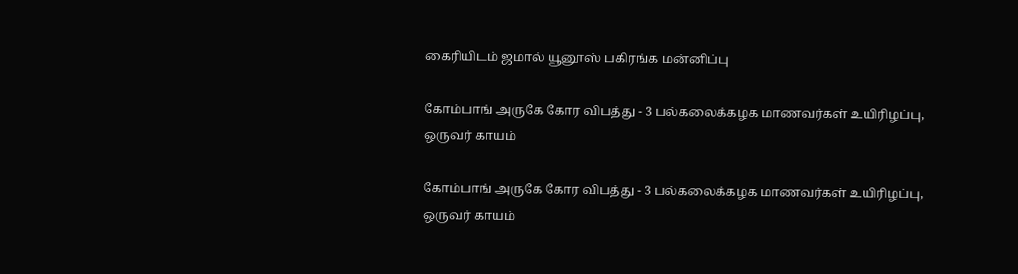கைரியிடம் ஜமால் யூனூஸ் பகிரங்க மன்னிப்பு

கோம்பாங் அருகே கோர விபத்து - 3 பல்கலைக்கழக மாணவர்கள் உயிரிழப்பு, ஒருவர் காயம்

கோம்பாங் அருகே கோர விபத்து - 3 பல்கலைக்கழக மாணவர்கள் உயிரிழப்பு, ஒருவர் காயம்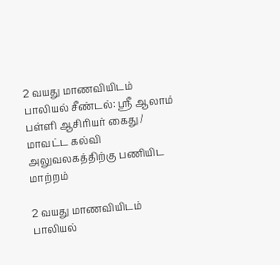2 வயது மாணவியிடம் பாலியல் சீண்டல்: ஸ்ரீ ஆலாம் பள்ளி ஆசிரியர் கைது / மாவட்ட கல்வி அலுவலகத்திற்கு பணியிட மாற்றம்

2 வயது மாணவியிடம் பாலியல்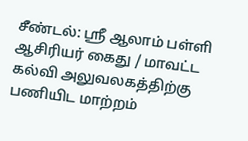சீண்டல்: ஸ்ரீ ஆலாம் பள்ளி ஆசிரியர் கைது / மாவட்ட கல்வி அலுவலகத்திற்கு பணியிட மாற்றம்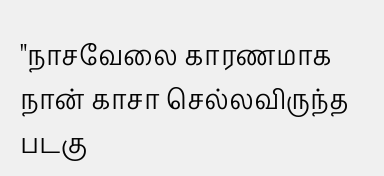"நாசவேலை காரணமாக நான் காசா செல்லவிருந்த படகு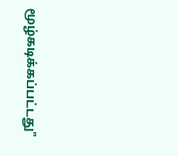மூழ்கடிக்கப்பட்டது"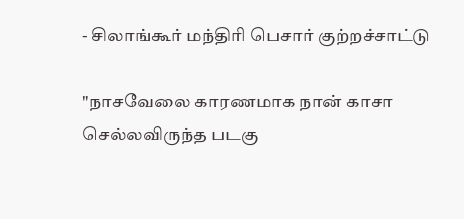- சிலாங்கூர் மந்திரி பெசார் குற்றச்சாட்டு

"நாசவேலை காரணமாக நான் காசா செல்லவிருந்த படகு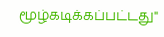மூழ்கடிக்கப்பட்டது"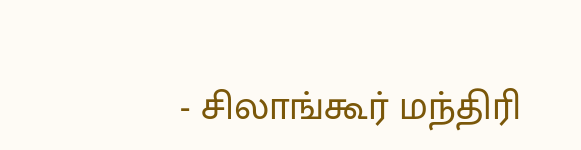- சிலாங்கூர் மந்திரி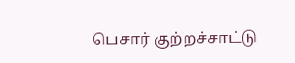பெசார் குற்றச்சாட்டு